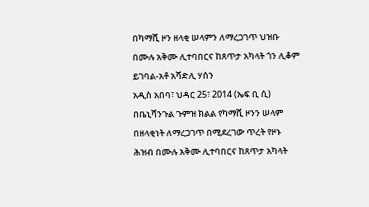በካማሺ ዞን ዘላቂ ሠላምን ለማረጋገጥ ህዝቡ በሙሉ አቅሙ ሊተባበርና ከጸጥታ አካላት ጎን ሊቆም ይገባል-አቶ አሻድሊ ሃሰን
አዲስ አበባ፣ ህዳር 25፣ 2014 (ኤፍ ቢ ሲ) በቤኒሻንጉል ጉምዝ ክልል የካማሺ ዞንን ሠላም በዘላቂነት ለማረጋገጥ በሚደረገው ጥረት የዞኑ ሕዝብ በሙሉ አቅሙ ሊተባበርና ከጸጥታ አካላት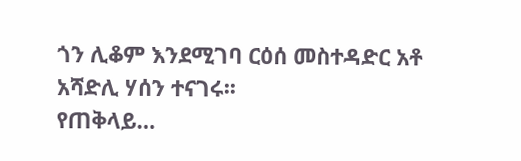ጎን ሊቆም እንደሚገባ ርዕሰ መስተዳድር አቶ አሻድሊ ሃሰን ተናገሩ፡፡
የጠቅላይ…